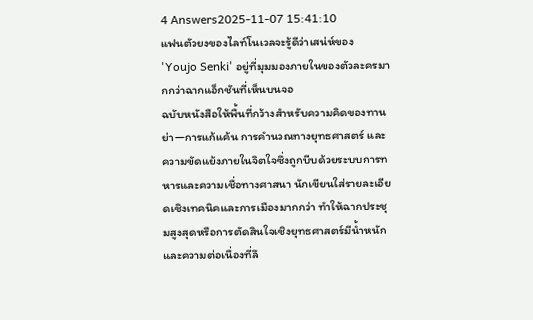4 Answers2025-11-07 15:41:10
แฟนตัวยงของไลท์โนเวลจะรู้ดีว่าเสน่ห์ของ 'Youjo Senki' อยู่ที่มุมมองภายในของตัวละครมากกว่าฉากแอ็กชันที่เห็นบนจอ
ฉบับหนังสือให้พื้นที่กว้างสำหรับความคิดของทานย่า—การแก้แค้น การคำนวณทางยุทธศาสตร์ และความขัดแย้งภายในจิตใจซึ่งถูกบีบด้วยระบบการทหารและความเชื่อทางศาสนา นักเขียนใส่รายละเอียดเชิงเทคนิคและการเมืองมากกว่า ทำให้ฉากประชุมสูงสุดหรือการตัดสินใจเชิงยุทธศาสตร์มีน้ำหนักและความต่อเนื่องที่ลึ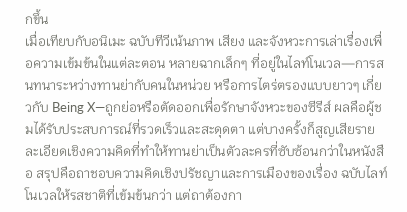กขึ้น
เมื่อเทียบกับอนิเมะ ฉบับทีวีเน้นภาพ เสียง และจังหวะการเล่าเรื่องเพื่อความเข้มข้นในแต่ละตอน หลายฉากเล็กๆ ที่อยู่ในไลท์โนเวล—การสนทนาระหว่างทานย่ากับคนในหน่วย หรือการไตร่ตรองแบบยาวๆ เกี่ยวกับ Being X—ถูกย่อหรือตัดออกเพื่อรักษาจังหวะของซีรีส์ ผลคือผู้ชมได้รับประสบการณ์ที่รวดเร็วและสะดุดตา แต่บางครั้งก็สูญเสียรายละเอียดเชิงความคิดที่ทำให้ทานย่าเป็นตัวละครที่ซับซ้อนกว่าในหนังสือ สรุปคือถาชอบความคิดเชิงปรัชญาและการเมืองของเรื่อง ฉบับไลท์โนเวลให้รสชาติที่เข้มข้นกว่า แต่ถาต้องกา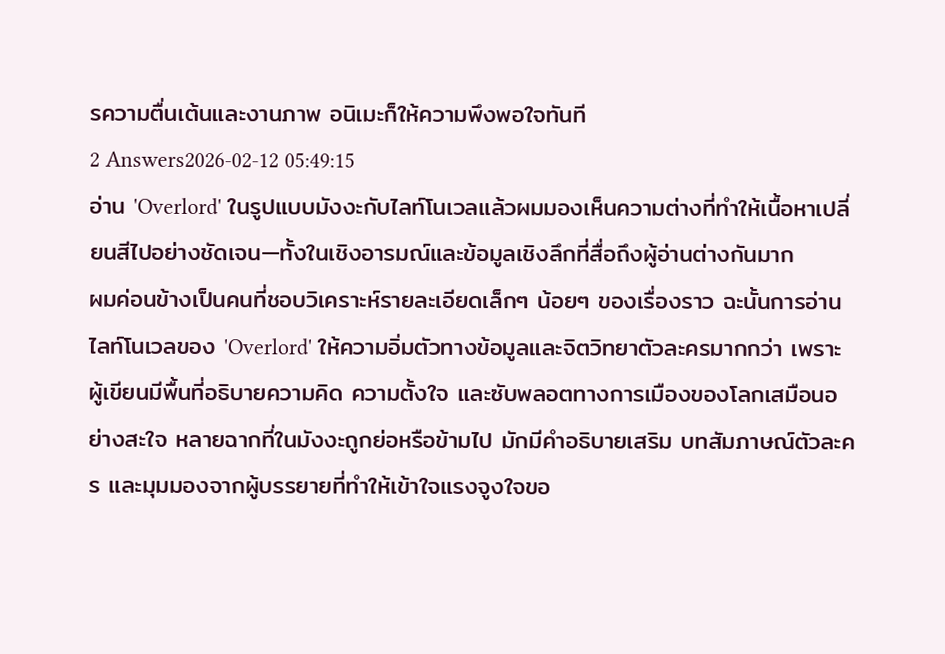รความตื่นเต้นและงานภาพ อนิเมะก็ให้ความพึงพอใจทันที
2 Answers2026-02-12 05:49:15
อ่าน 'Overlord' ในรูปแบบมังงะกับไลท์โนเวลแล้วผมมองเห็นความต่างที่ทำให้เนื้อหาเปลี่ยนสีไปอย่างชัดเจน—ทั้งในเชิงอารมณ์และข้อมูลเชิงลึกที่สื่อถึงผู้อ่านต่างกันมาก
ผมค่อนข้างเป็นคนที่ชอบวิเคราะห์รายละเอียดเล็กๆ น้อยๆ ของเรื่องราว ฉะนั้นการอ่านไลท์โนเวลของ 'Overlord' ให้ความอิ่มตัวทางข้อมูลและจิตวิทยาตัวละครมากกว่า เพราะผู้เขียนมีพื้นที่อธิบายความคิด ความตั้งใจ และซับพลอตทางการเมืองของโลกเสมือนอย่างสะใจ หลายฉากที่ในมังงะถูกย่อหรือข้ามไป มักมีคำอธิบายเสริม บทสัมภาษณ์ตัวละคร และมุมมองจากผู้บรรยายที่ทำให้เข้าใจแรงจูงใจขอ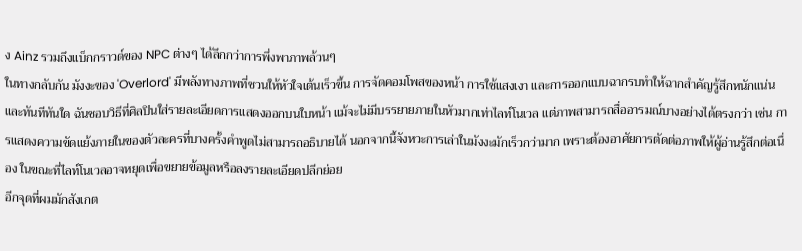ง Ainz รวมถึงแบ็กกราวด์ของ NPC ต่างๆ ได้ลึกกว่าการพึ่งพาภาพล้วนๆ
ในทางกลับกัน มังงะของ 'Overlord' มีพลังทางภาพที่ชวนให้หัวใจเต้นเร็วขึ้น การจัดคอมโพสของหน้า การใช้แสงเงา และการออกแบบฉากรบทำให้ฉากสำคัญรู้สึกหนักแน่นและทันทีทันใด ฉันชอบวิธีที่ศิลปินใส่รายละเอียดการแสดงออกบนใบหน้า แม้จะไม่มีบรรยายภายในหัวมากเท่าไลท์โนเวล แต่ภาพสามารถสื่ออารมณ์บางอย่างได้ตรงกว่า เช่น การแสดงความขัดแย้งภายในของตัวละครที่บางครั้งคำพูดไม่สามารถอธิบายได้ นอกจากนี้จังหวะการเล่าในมังงะมักเร็วกว่ามาก เพราะต้องอาศัยการตัดต่อภาพให้ผู้อ่านรู้สึกต่อเนื่อง ในขณะที่ไลท์โนเวลอาจหยุดเพื่อขยายข้อมูลหรือลงรายละเอียดปลีกย่อย
อีกจุดที่ผมมักสังเกต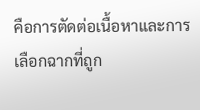คือการตัดต่อเนื้อหาและการเลือกฉากที่ถูก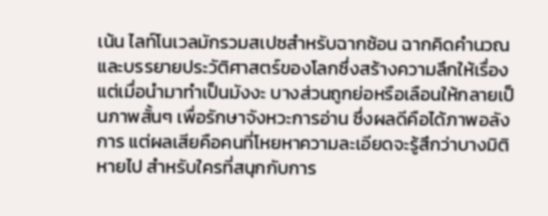เน้น ไลท์โนเวลมักรวมสเปซสำหรับฉากซ้อน ฉากคิดคำนวณ และบรรยายประวัติศาสตร์ของโลกซึ่งสร้างความลึกให้เรื่อง แต่เมื่อนำมาทำเป็นมังงะ บางส่วนถูกย่อหรือเลือนให้กลายเป็นภาพสั้นๆ เพื่อรักษาจังหวะการอ่าน ซึ่งผลดีคือได้ภาพอลังการ แต่ผลเสียคือคนที่โหยหาความละเอียดจะรู้สึกว่าบางมิติหายไป สำหรับใครที่สนุกกับการ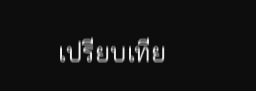เปรียบเทีย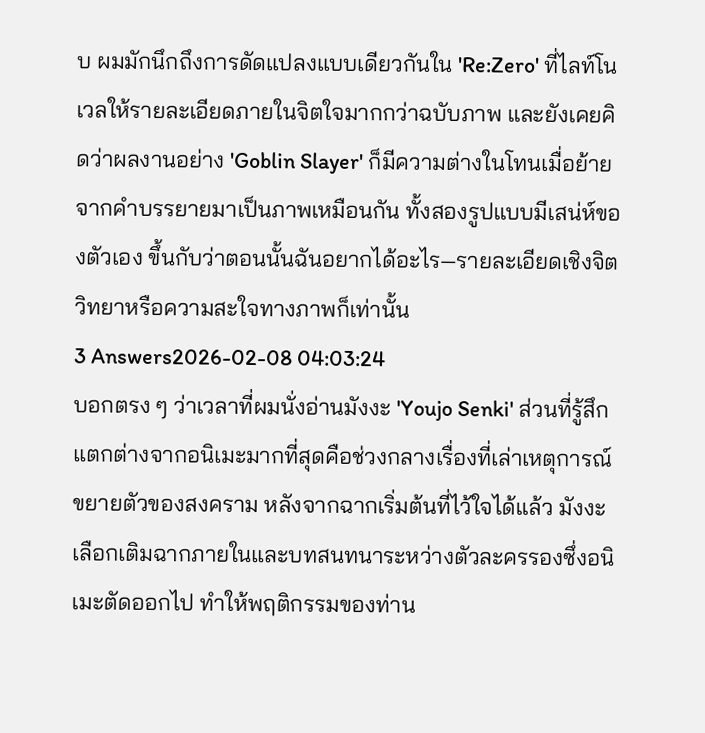บ ผมมักนึกถึงการดัดแปลงแบบเดียวกันใน 'Re:Zero' ที่ไลท์โนเวลให้รายละเอียดภายในจิตใจมากกว่าฉบับภาพ และยังเคยคิดว่าผลงานอย่าง 'Goblin Slayer' ก็มีความต่างในโทนเมื่อย้ายจากคำบรรยายมาเป็นภาพเหมือนกัน ทั้งสองรูปแบบมีเสน่ห์ของตัวเอง ขึ้นกับว่าตอนนั้นฉันอยากได้อะไร—รายละเอียดเชิงจิตวิทยาหรือความสะใจทางภาพก็เท่านั้น
3 Answers2026-02-08 04:03:24
บอกตรง ๆ ว่าเวลาที่ผมนั่งอ่านมังงะ 'Youjo Senki' ส่วนที่รู้สึกแตกต่างจากอนิเมะมากที่สุดคือช่วงกลางเรื่องที่เล่าเหตุการณ์ขยายตัวของสงคราม หลังจากฉากเริ่มต้นที่ไว้ใจได้แล้ว มังงะเลือกเติมฉากภายในและบทสนทนาระหว่างตัวละครรองซึ่งอนิเมะตัดออกไป ทำให้พฤติกรรมของท่าน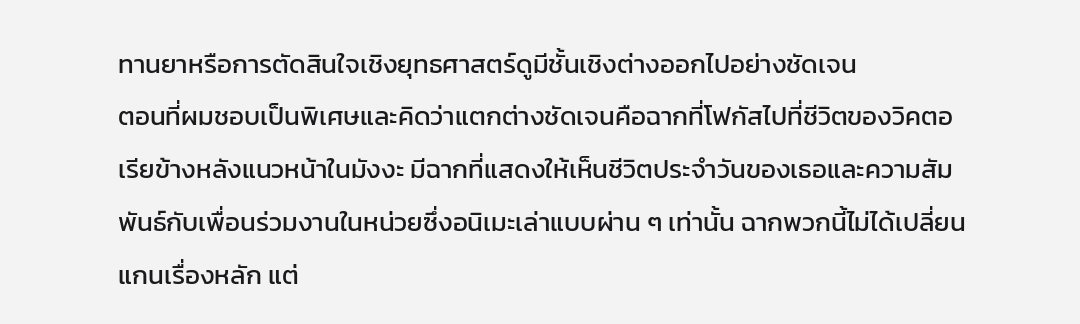ทานยาหรือการตัดสินใจเชิงยุทธศาสตร์ดูมีชั้นเชิงต่างออกไปอย่างชัดเจน
ตอนที่ผมชอบเป็นพิเศษและคิดว่าแตกต่างชัดเจนคือฉากที่โฟกัสไปที่ชีวิตของวิคตอเรียข้างหลังแนวหน้าในมังงะ มีฉากที่แสดงให้เห็นชีวิตประจำวันของเธอและความสัมพันธ์กับเพื่อนร่วมงานในหน่วยซึ่งอนิเมะเล่าแบบผ่าน ๆ เท่านั้น ฉากพวกนี้ไม่ได้เปลี่ยนแกนเรื่องหลัก แต่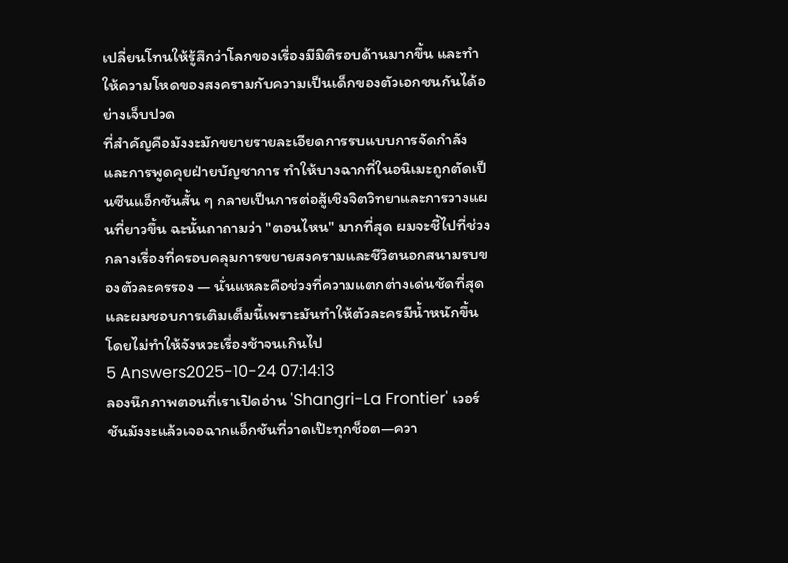เปลี่ยนโทนให้รู้สึกว่าโลกของเรื่องมีมิติรอบด้านมากขึ้น และทำให้ความโหดของสงครามกับความเป็นเด็กของตัวเอกชนกันได้อย่างเจ็บปวด
ที่สำคัญคือมังงะมักขยายรายละเอียดการรบแบบการจัดกำลังและการพูดคุยฝ่ายบัญชาการ ทำให้บางฉากที่ในอนิเมะถูกตัดเป็นซีนแอ็กชันสั้น ๆ กลายเป็นการต่อสู้เชิงจิตวิทยาและการวางแผนที่ยาวขึ้น ฉะนั้นถาถามว่า "ตอนไหน" มากที่สุด ผมจะชี้ไปที่ช่วงกลางเรื่องที่ครอบคลุมการขยายสงครามและชีวิตนอกสนามรบของตัวละครรอง — นั่นแหละคือช่วงที่ความแตกต่างเด่นชัดที่สุด และผมชอบการเติมเต็มนี้เพราะมันทำให้ตัวละครมีน้ำหนักขึ้นโดยไม่ทำให้จังหวะเรื่องช้าจนเกินไป
5 Answers2025-10-24 07:14:13
ลองนึกภาพตอนที่เราเปิดอ่าน 'Shangri-La Frontier' เวอร์ชันมังงะแล้วเจอฉากแอ็กชันที่วาดเป๊ะทุกช็อต—ควา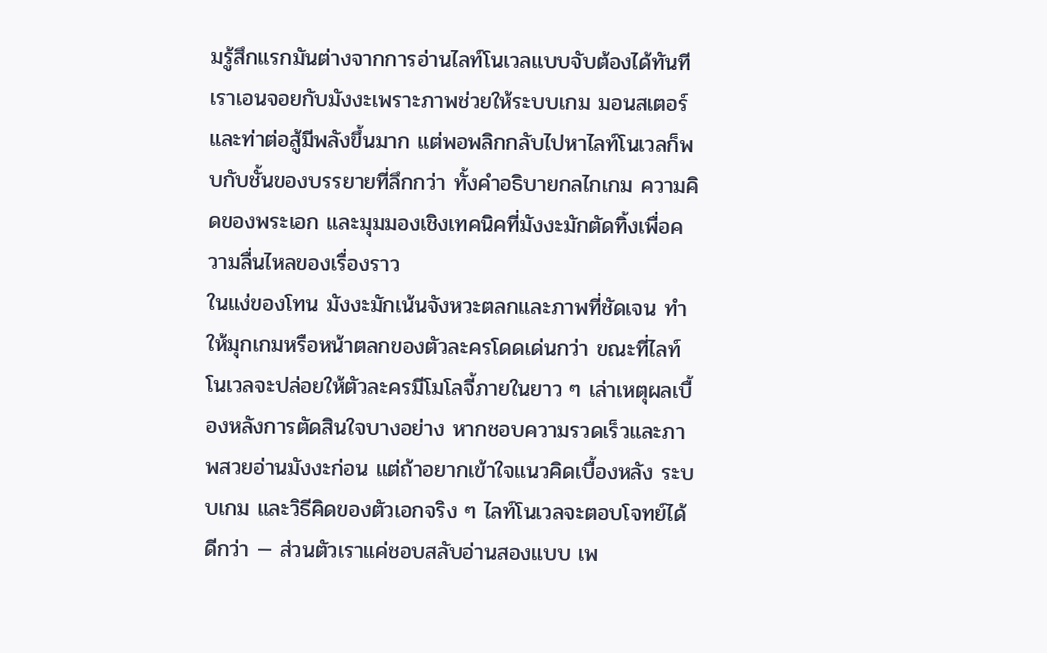มรู้สึกแรกมันต่างจากการอ่านไลท์โนเวลแบบจับต้องได้ทันที
เราเอนจอยกับมังงะเพราะภาพช่วยให้ระบบเกม มอนสเตอร์ และท่าต่อสู้มีพลังขึ้นมาก แต่พอพลิกกลับไปหาไลท์โนเวลก็พบกับชั้นของบรรยายที่ลึกกว่า ทั้งคำอธิบายกลไกเกม ความคิดของพระเอก และมุมมองเชิงเทคนิคที่มังงะมักตัดทิ้งเพื่อความลื่นไหลของเรื่องราว
ในแง่ของโทน มังงะมักเน้นจังหวะตลกและภาพที่ชัดเจน ทำให้มุกเกมหรือหน้าตลกของตัวละครโดดเด่นกว่า ขณะที่ไลท์โนเวลจะปล่อยให้ตัวละครมีโมโลจี้ภายในยาว ๆ เล่าเหตุผลเบื้องหลังการตัดสินใจบางอย่าง หากชอบความรวดเร็วและภาพสวยอ่านมังงะก่อน แต่ถ้าอยากเข้าใจแนวคิดเบื้องหลัง ระบบเกม และวิธีคิดของตัวเอกจริง ๆ ไลท์โนเวลจะตอบโจทย์ได้ดีกว่า — ส่วนตัวเราแค่ชอบสลับอ่านสองแบบ เพ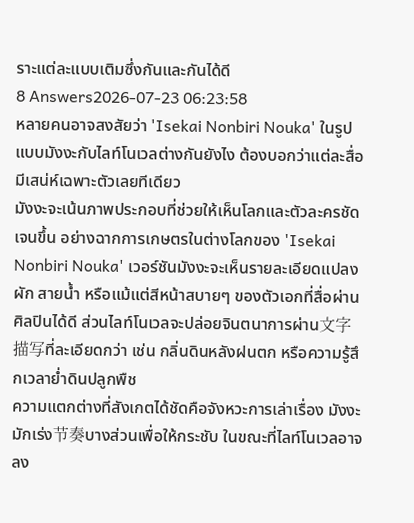ราะแต่ละแบบเติมซึ่งกันและกันได้ดี
8 Answers2026-07-23 06:23:58
หลายคนอาจสงสัยว่า 'Isekai Nonbiri Nouka' ในรูปแบบมังงะกับไลท์โนเวลต่างกันยังไง ต้องบอกว่าแต่ละสื่อมีเสน่ห์เฉพาะตัวเลยทีเดียว
มังงะจะเน้นภาพประกอบที่ช่วยให้เห็นโลกและตัวละครชัดเจนขึ้น อย่างฉากการเกษตรในต่างโลกของ 'Isekai Nonbiri Nouka' เวอร์ชันมังงะจะเห็นรายละเอียดแปลงผัก สายน้ำ หรือแม้แต่สีหน้าสบายๆ ของตัวเอกที่สื่อผ่านศิลปินได้ดี ส่วนไลท์โนเวลจะปล่อยจินตนาการผ่าน文字描写ที่ละเอียดกว่า เช่น กลิ่นดินหลังฝนตก หรือความรู้สึกเวลาย่ำดินปลูกพืช
ความแตกต่างที่สังเกตได้ชัดคือจังหวะการเล่าเรื่อง มังงะมักเร่ง节奏บางส่วนเพื่อให้กระชับ ในขณะที่ไลท์โนเวลอาจลง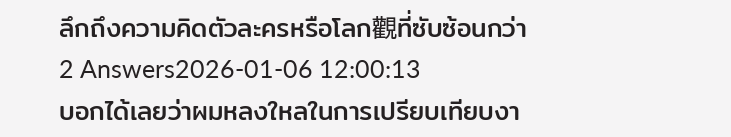ลึกถึงความคิดตัวละครหรือโลก觀ที่ซับซ้อนกว่า
2 Answers2026-01-06 12:00:13
บอกได้เลยว่าผมหลงใหลในการเปรียบเทียบงา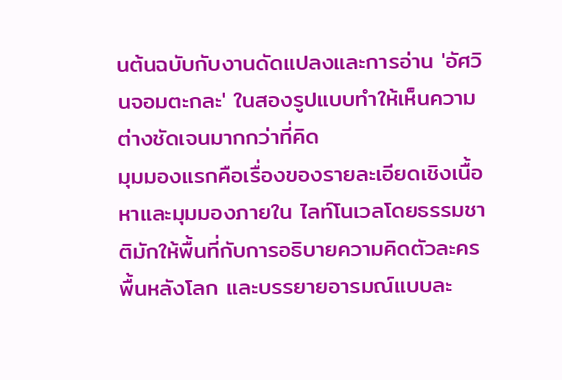นต้นฉบับกับงานดัดแปลงและการอ่าน 'อัศวินจอมตะกละ' ในสองรูปแบบทำให้เห็นความต่างชัดเจนมากกว่าที่คิด
มุมมองแรกคือเรื่องของรายละเอียดเชิงเนื้อหาและมุมมองภายใน ไลท์โนเวลโดยธรรมชาติมักให้พื้นที่กับการอธิบายความคิดตัวละคร พื้นหลังโลก และบรรยายอารมณ์แบบละ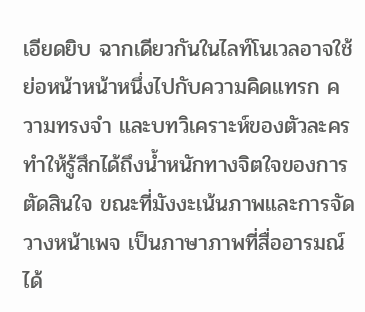เอียดยิบ ฉากเดียวกันในไลท์โนเวลอาจใช้ย่อหน้าหน้าหนึ่งไปกับความคิดแทรก ความทรงจำ และบทวิเคราะห์ของตัวละคร ทำให้รู้สึกได้ถึงน้ำหนักทางจิตใจของการตัดสินใจ ขณะที่มังงะเน้นภาพและการจัดวางหน้าเพจ เป็นภาษาภาพที่สื่ออารมณ์ได้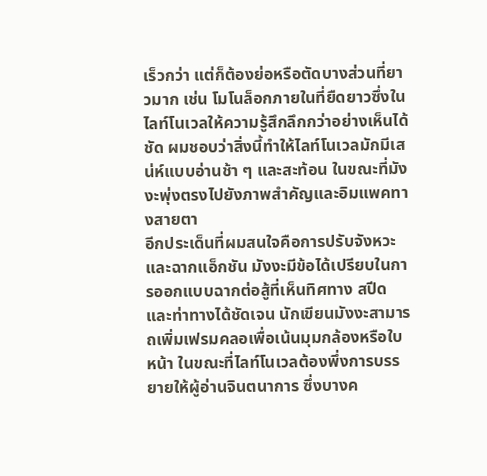เร็วกว่า แต่ก็ต้องย่อหรือตัดบางส่วนที่ยาวมาก เช่น โมโนล็อกภายในที่ยืดยาวซึ่งในไลท์โนเวลให้ความรู้สึกลึกกว่าอย่างเห็นได้ชัด ผมชอบว่าสิ่งนี้ทำให้ไลท์โนเวลมักมีเสน่ห์แบบอ่านช้า ๆ และสะท้อน ในขณะที่มังงะพุ่งตรงไปยังภาพสำคัญและอิมแพคทางสายตา
อีกประเด็นที่ผมสนใจคือการปรับจังหวะและฉากแอ็กชัน มังงะมีข้อได้เปรียบในการออกแบบฉากต่อสู้ที่เห็นทิศทาง สปีด และท่าทางได้ชัดเจน นักเขียนมังงะสามารถเพิ่มเฟรมคลอเพื่อเน้นมุมกล้องหรือใบหน้า ในขณะที่ไลท์โนเวลต้องพึ่งการบรรยายให้ผู้อ่านจินตนาการ ซึ่งบางค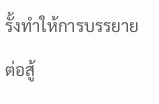รั้งทำให้การบรรยายต่อสู้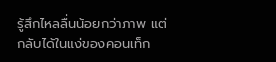รู้สึกไหลลื่นน้อยกว่าภาพ แต่กลับได้ในแง่ของคอนเท็ก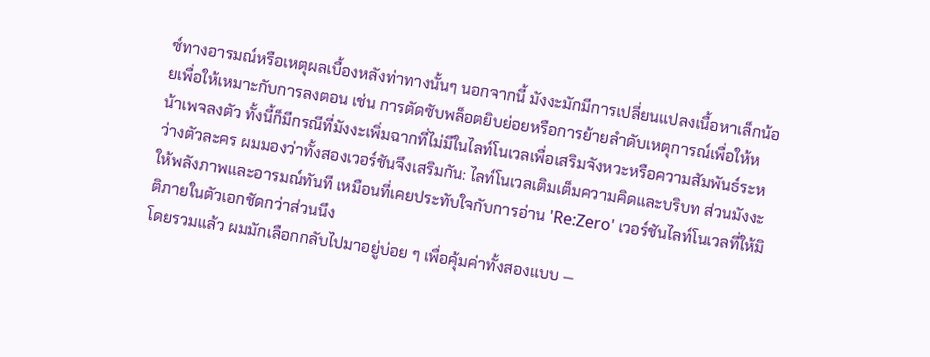ซ์ทางอารมณ์หรือเหตุผลเบื้องหลังท่าทางนั้นๆ นอกจากนี้ มังงะมักมีการเปลี่ยนแปลงเนื้อหาเล็กน้อยเพื่อให้เหมาะกับการลงตอน เช่น การตัดซับพล็อตยิบย่อยหรือการย้ายลำดับเหตุการณ์เพื่อให้หน้าเพจลงตัว ทั้งนี้ก็มีกรณีที่มังงะเพิ่มฉากที่ไม่มีในไลท์โนเวลเพื่อเสริมจังหวะหรือความสัมพันธ์ระหว่างตัวละคร ผมมองว่าทั้งสองเวอร์ชันจึงเสริมกัน: ไลท์โนเวลเติมเต็มความคิดและบริบท ส่วนมังงะให้พลังภาพและอารมณ์ทันที เหมือนที่เคยประทับใจกับการอ่าน 'Re:Zero' เวอร์ชันไลท์โนเวลที่ให้มิติภายในตัวเอกชัดกว่าส่วนนึง
โดยรวมแล้ว ผมมักเลือกกลับไปมาอยู่บ่อย ๆ เพื่อคุ้มค่าทั้งสองแบบ —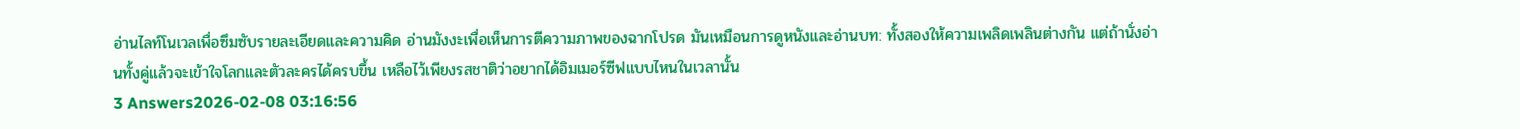อ่านไลท์โนเวลเพื่อซึมซับรายละเอียดและความคิด อ่านมังงะเพื่อเห็นการตีความภาพของฉากโปรด มันเหมือนการดูหนังและอ่านบท: ทั้งสองให้ความเพลิดเพลินต่างกัน แต่ถ้านั่งอ่านทั้งคู่แล้วจะเข้าใจโลกและตัวละครได้ครบขึ้น เหลือไว้เพียงรสชาติว่าอยากได้อิมเมอร์ซีฟแบบไหนในเวลานั้น
3 Answers2026-02-08 03:16:56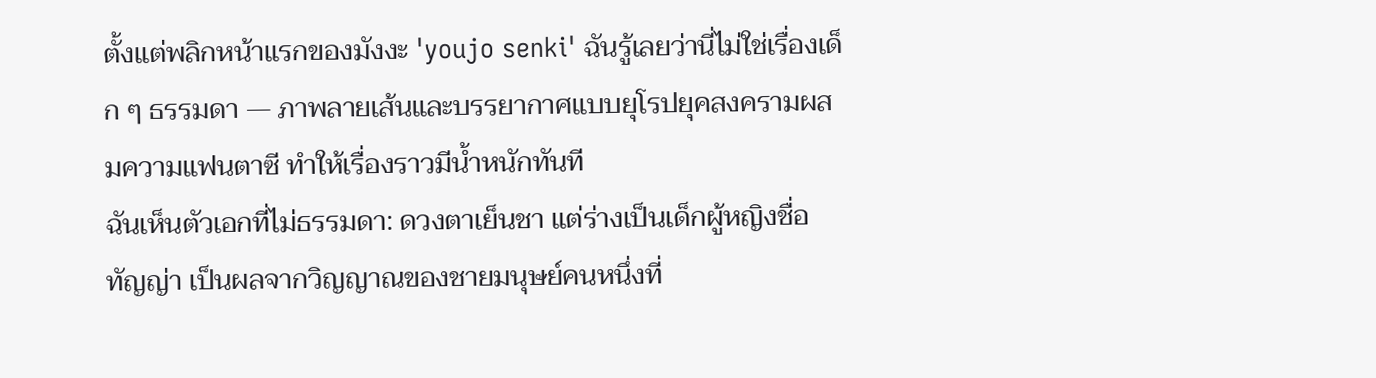ตั้งแต่พลิกหน้าแรกของมังงะ 'youjo senki' ฉันรู้เลยว่านี่ไม่ใช่เรื่องเด็ก ๆ ธรรมดา — ภาพลายเส้นและบรรยากาศแบบยุโรปยุคสงครามผสมความแฟนตาซี ทำให้เรื่องราวมีน้ำหนักทันที
ฉันเห็นตัวเอกที่ไม่ธรรมดา: ดวงตาเย็นชา แต่ร่างเป็นเด็กผู้หญิงชื่อทัญญ่า เป็นผลจากวิญญาณของชายมนุษย์คนหนึ่งที่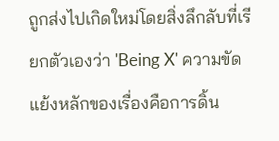ถูกส่งไปเกิดใหม่โดยสิ่งลึกลับที่เรียกตัวเองว่า 'Being X' ความขัดแย้งหลักของเรื่องคือการดิ้น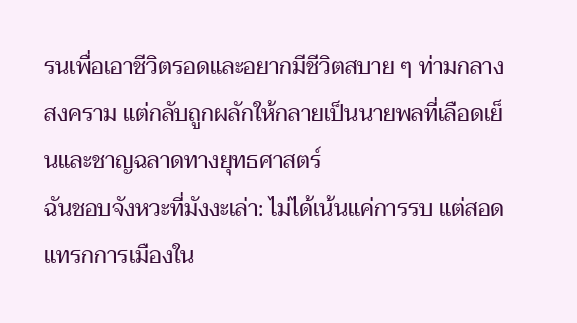รนเพื่อเอาชีวิตรอดและอยากมีชีวิตสบาย ๆ ท่ามกลางสงคราม แต่กลับถูกผลักให้กลายเป็นนายพลที่เลือดเย็นและชาญฉลาดทางยุทธศาสตร์
ฉันชอบจังหวะที่มังงะเล่า: ไม่ได้เน้นแค่การรบ แต่สอดแทรกการเมืองใน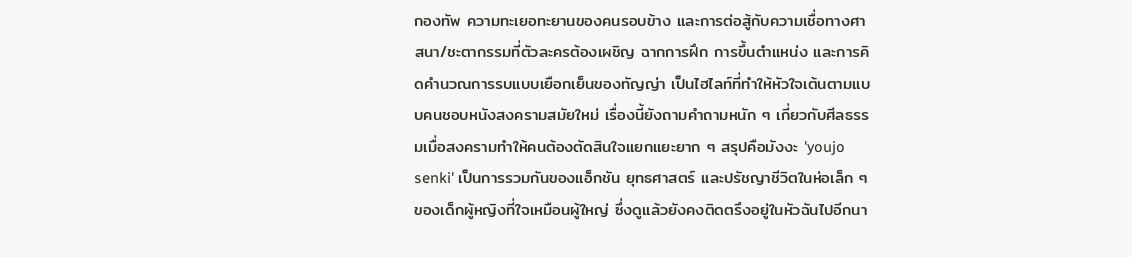กองทัพ ความทะเยอทะยานของคนรอบข้าง และการต่อสู้กับความเชื่อทางศาสนา/ชะตากรรมที่ตัวละครต้องเผชิญ ฉากการฝึก การขึ้นตำแหน่ง และการคิดคำนวณการรบแบบเยือกเย็นของทัญญ่า เป็นไฮไลท์ที่ทำให้หัวใจเต้นตามแบบคนชอบหนังสงครามสมัยใหม่ เรื่องนี้ยังถามคำถามหนัก ๆ เกี่ยวกับศีลธรรมเมื่อสงครามทำให้คนต้องตัดสินใจแยกแยะยาก ๆ สรุปคือมังงะ 'youjo senki' เป็นการรวมกันของแอ็กชัน ยุทธศาสตร์ และปรัชญาชีวิตในห่อเล็ก ๆ ของเด็กผู้หญิงที่ใจเหมือนผู้ใหญ่ ซึ่งดูแล้วยังคงติดตรึงอยู่ในหัวฉันไปอีกนา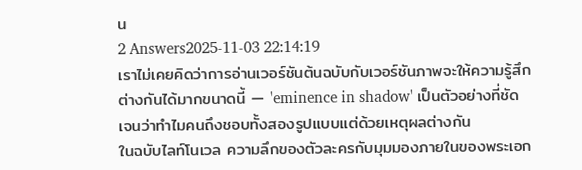น
2 Answers2025-11-03 22:14:19
เราไม่เคยคิดว่าการอ่านเวอร์ชันต้นฉบับกับเวอร์ชันภาพจะให้ความรู้สึกต่างกันได้มากขนาดนี้ — 'eminence in shadow' เป็นตัวอย่างที่ชัดเจนว่าทำไมคนถึงชอบทั้งสองรูปแบบแต่ด้วยเหตุผลต่างกัน
ในฉบับไลท์โนเวล ความลึกของตัวละครกับมุมมองภายในของพระเอก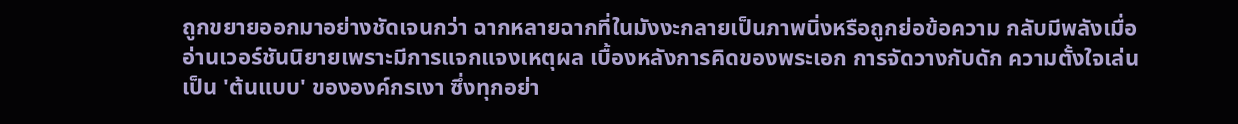ถูกขยายออกมาอย่างชัดเจนกว่า ฉากหลายฉากที่ในมังงะกลายเป็นภาพนิ่งหรือถูกย่อข้อความ กลับมีพลังเมื่ออ่านเวอร์ชันนิยายเพราะมีการแจกแจงเหตุผล เบื้องหลังการคิดของพระเอก การจัดวางกับดัก ความตั้งใจเล่นเป็น 'ต้นแบบ' ขององค์กรเงา ซึ่งทุกอย่า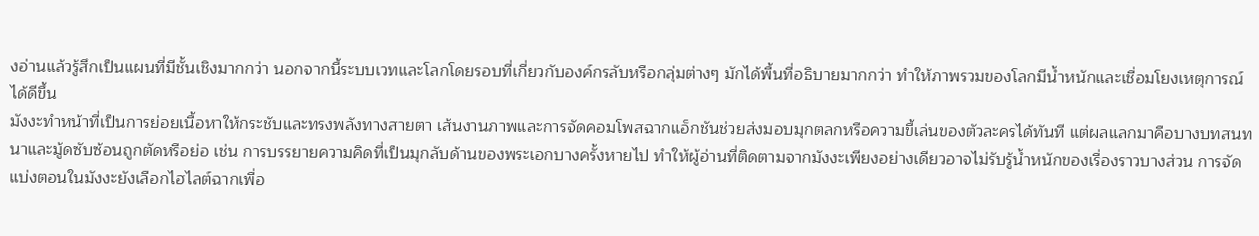งอ่านแล้วรู้สึกเป็นแผนที่มีชั้นเชิงมากกว่า นอกจากนี้ระบบเวทและโลกโดยรอบที่เกี่ยวกับองค์กรลับหรือกลุ่มต่างๆ มักได้พื้นที่อธิบายมากกว่า ทำให้ภาพรวมของโลกมีน้ำหนักและเชื่อมโยงเหตุการณ์ได้ดีขึ้น
มังงะทำหน้าที่เป็นการย่อยเนื้อหาให้กระชับและทรงพลังทางสายตา เส้นงานภาพและการจัดคอมโพสฉากแอ็กชันช่วยส่งมอบมุกตลกหรือความขี้เล่นของตัวละครได้ทันที แต่ผลแลกมาคือบางบทสนทนาและมู้ดซับซ้อนถูกตัดหรือย่อ เช่น การบรรยายความคิดที่เป็นมุกลับด้านของพระเอกบางครั้งหายไป ทำให้ผู้อ่านที่ติดตามจากมังงะเพียงอย่างเดียวอาจไม่รับรู้น้ำหนักของเรื่องราวบางส่วน การจัดแบ่งตอนในมังงะยังเลือกไฮไลต์ฉากเพื่อ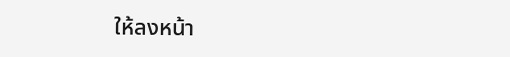ให้ลงหน้า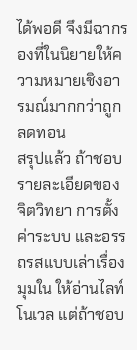ได้พอดี จึงมีฉากรองที่ในนิยายให้ความหมายเชิงอารมณ์มากกว่าถูกลดทอน
สรุปแล้ว ถ้าชอบรายละเอียดของจิตวิทยา การตั้งค่าระบบ และอรรถรสแบบเล่าเรื่องมุมใน ให้อ่านไลท์โนเวล แต่ถ้าชอบ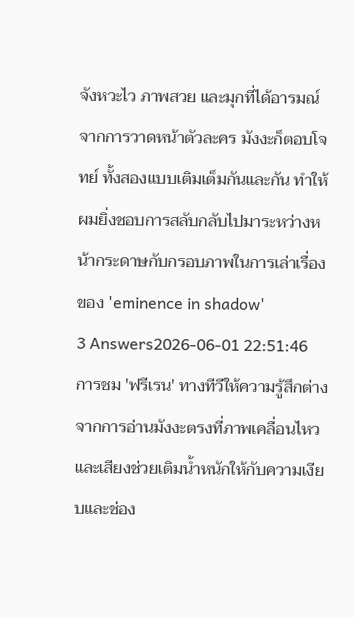จังหวะไว ภาพสวย และมุกที่ได้อารมณ์จากการวาดหน้าตัวละคร มังงะก็ตอบโจทย์ ทั้งสองแบบเติมเต็มกันและกัน ทำให้ผมยิ่งชอบการสลับกลับไปมาระหว่างหน้ากระดาษกับกรอบภาพในการเล่าเรื่องของ 'eminence in shadow'
3 Answers2026-06-01 22:51:46
การชม 'ฟรีเรน' ทางทีวีให้ความรู้สึกต่างจากการอ่านมังงะตรงที่ภาพเคลื่อนไหวและเสียงช่วยเติมน้ำหนักให้กับความเงียบและช่อง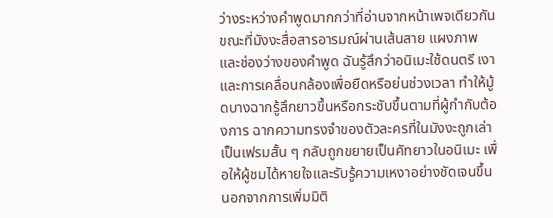ว่างระหว่างคำพูดมากกว่าที่อ่านจากหน้าเพจเดียวกัน
ขณะที่มังงะสื่อสารอารมณ์ผ่านเส้นสาย แผงภาพ และช่องว่างของคำพูด ฉันรู้สึกว่าอนิเมะใช้ดนตรี เงา และการเคลื่อนกล้องเพื่อยืดหรือย่นช่วงเวลา ทำให้มู้ดบางฉากรู้สึกยาวขึ้นหรือกระชับขึ้นตามที่ผู้กำกับต้องการ ฉากความทรงจำของตัวละครที่ในมังงะถูกเล่าเป็นเฟรมสั้น ๆ กลับถูกขยายเป็นคัทยาวในอนิเมะ เพื่อให้ผู้ชมได้หายใจและรับรู้ความเหงาอย่างชัดเจนขึ้น
นอกจากการเพิ่มมิติ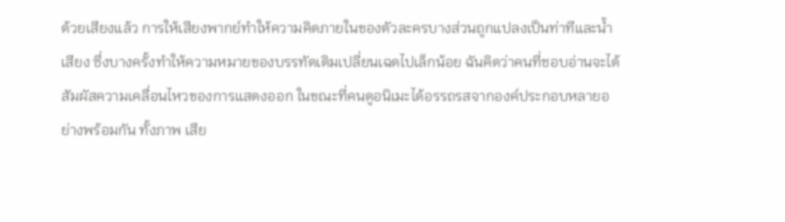ด้วยเสียงแล้ว การให้เสียงพากย์ทำให้ความคิดภายในของตัวละครบางส่วนถูกแปลงเป็นท่าทีและน้ำเสียง ซึ่งบางครั้งทำให้ความหมายของบรรทัดเดิมเปลี่ยนเฉดไปเล็กน้อย ฉันคิดว่าคนที่ชอบอ่านจะได้สัมผัสความเคลื่อนไหวของการแสดงออก ในขณะที่คนดูอนิเมะได้อรรถรสจากองค์ประกอบหลายอย่างพร้อมกัน ทั้งภาพ เสีย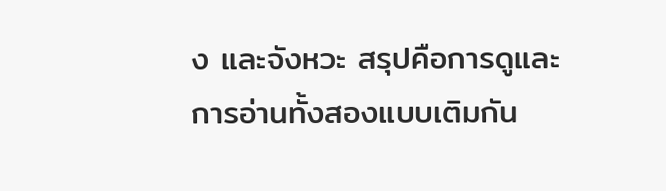ง และจังหวะ สรุปคือการดูและการอ่านทั้งสองแบบเติมกัน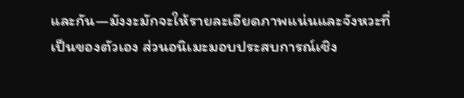และกัน—มังงะมักจะให้รายละเอียดภาพแน่นและจังหวะที่เป็นของตัวเอง ส่วนอนิเมะมอบประสบการณ์เชิง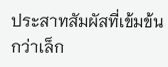ประสาทสัมผัสที่เข้มข้นกว่าเล็ก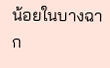น้อยในบางฉาก